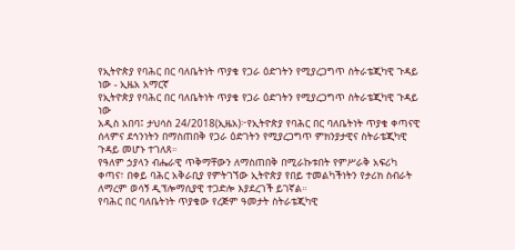የኢትዮጵያ የባሕር በር ባለቤትነት ጥያቄ የጋራ ዕድገትን የሚያረጋግጥ ስትራቴጂካዊ ጉዳይ ነው - ኢዜአ አማርኛ
የኢትዮጵያ የባሕር በር ባለቤትነት ጥያቄ የጋራ ዕድገትን የሚያረጋግጥ ስትራቴጂካዊ ጉዳይ ነው
አዲስ አበባ፤ ታህሳስ 24/2018(ኢዜአ)፦የኢትዮጵያ የባሕር በር ባለቤትነት ጥያቄ ቀጣናዊ ሰላምና ደኅንነትን በማስጠበቅ የጋራ ዕድገትን የሚያረጋግጥ ምክንያታዊና ስትራቴጂካዊ ጉዳይ መሆኑ ተገለጸ።
የዓለም ኃያላን ብሔራዊ ጥቅማቸውን ለማስጠበቅ በሚራኩቱበት የምሥራቅ አፍሪካ ቀጣና፣ በቀይ ባሕር አቅራቢያ የምትገኘው ኢትዮጵያ የበይ ተመልካችነትን የታሪክ ስብራት ለማረም ወሳኝ ዲፕሎማሲያዊ ተጋድሎ እያደረገች ይገኛል።
የባሕር በር ባለቤትነት ጥያቄው የረጅም ዓመታት ስትራቴጂካዊ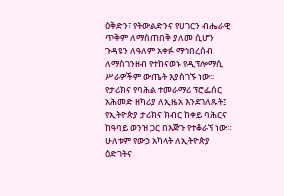ዕቅድን፣ የትውልድንና የሀገርን ብሔራዊ ጥቅም ለማስጠበቅ ያለመ ሲሆን ጉዳዩን ለዓለም አቀፉ ማኅበረሰብ ለማስገንዘብ የተከናወኑ የዲፕሎማሲ ሥራዎችም ውጤት እያስገኙ ነው፡፡
የታሪክና የባሕል ተመራማሪ ፕሮፌሰር አሕመድ ዘካሪያ ለኢዜአ እንደገለጹት፤ የኢትዮጵያ ታሪክና ክብር ከቀይ ባሕርና ከዓባይ ወንዝ ጋር በእጅጉ የተቆራኘ ነው።
ሁለቱም የውኃ አካላት ለኢትዮጵያ ዕድገትና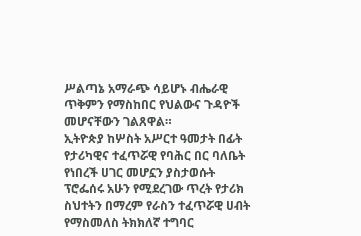ሥልጣኔ አማራጭ ሳይሆኑ ብሔራዊ ጥቅምን የማስከበር የህልውና ጉዳዮች መሆናቸውን ገልጸዋል።
ኢትዮጵያ ከሦስት አሥርተ ዓመታት በፊት የታሪካዊና ተፈጥሯዊ የባሕር በር ባለቤት የነበረች ሀገር መሆኗን ያስታወሱት ፕሮፌሰሩ አሁን የሚደረገው ጥረት የታሪክ ስህተትን በማረም የራስን ተፈጥሯዊ ሀብት የማስመለስ ትክክለኛ ተግባር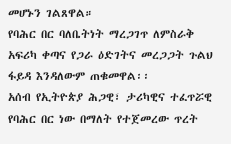መሆኑን ገልጸዋል።
የባሕር በር ባለቤትነት ማረጋገጥ ለምስራቅ አፍሪካ ቀጣና የጋራ ዕድገትና መረጋጋት ጉልህ ፋይዳ እንዳለውም ጠቁመዋል፡፡
አሰብ የኢትዮጵያ ሕጋዊ፣ ታሪካዊና ተፈጥሯዊ የባሕር በር ነው በማለት የተጀመረው ጥረት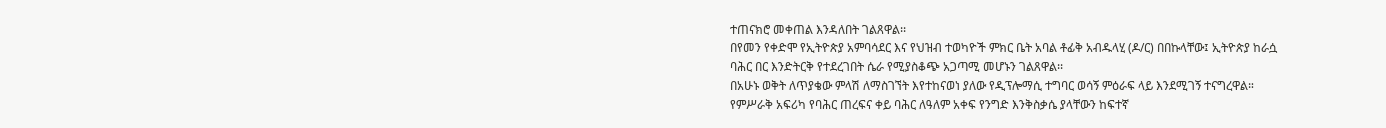ተጠናክሮ መቀጠል እንዳለበት ገልጸዋል፡፡
በየመን የቀድሞ የኢትዮጵያ አምባሳደር እና የህዝብ ተወካዮች ምክር ቤት አባል ቶፊቅ አብዱላሂ (ዶ/ር) በበኩላቸው፤ ኢትዮጵያ ከራሷ ባሕር በር እንድትርቅ የተደረገበት ሴራ የሚያስቆጭ አጋጣሚ መሆኑን ገልጸዋል፡፡
በአሁኑ ወቅት ለጥያቄው ምላሽ ለማስገኘት እየተከናወነ ያለው የዲፕሎማሲ ተግባር ወሳኝ ምዕራፍ ላይ እንደሚገኝ ተናግረዋል።
የምሥራቅ አፍሪካ የባሕር ጠረፍና ቀይ ባሕር ለዓለም አቀፍ የንግድ እንቅስቃሴ ያላቸውን ከፍተኛ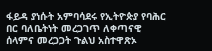ፋይዳ ያነሱት አምባሳደሩ የኢትዮጵያ የባሕር በር ባለቤትነት መረጋገጥ ለቀጣናዊ ሰላምና መረጋጋት ጉልህ አስተዋጽኦ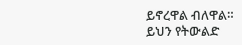ይኖረዋል ብለዋል።
ይህን የትውልድ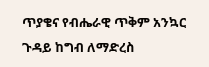ጥያቄና የብሔራዊ ጥቅም አንኳር ጉዳይ ከግብ ለማድረስ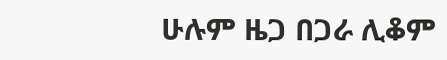ሁሉም ዜጋ በጋራ ሊቆም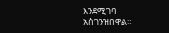እንደሚገባ አስገንዝበዋል።